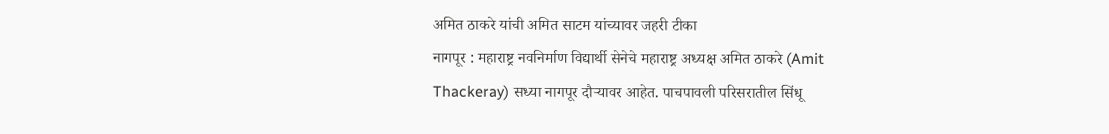अमित ठाकरे यांची अमित साटम यांच्यावर जहरी टीका
नागपूर : महाराष्ट्र नवनिर्माण विद्यार्थी सेनेचे महाराष्ट्र अध्यक्ष अमित ठाकरे (Amit Thackeray) सध्या नागपूर दौऱ्यावर आहेत. पाचपावली परिसरातील सिंधू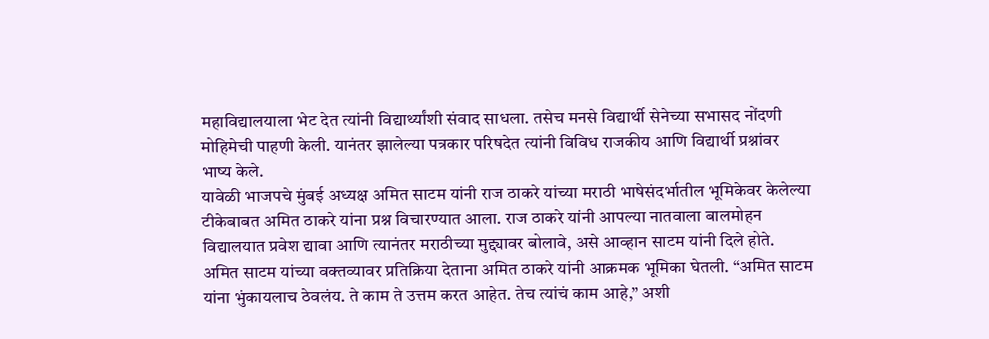महाविद्यालयाला भेट देत त्यांनी विद्यार्थ्यांशी संवाद साधला. तसेच मनसे विद्यार्थी सेनेच्या सभासद नोंदणी मोहिमेची पाहणी केली. यानंतर झालेल्या पत्रकार परिषदेत त्यांनी विविध राजकीय आणि विद्यार्थी प्रश्नांवर भाष्य केले.
यावेळी भाजपचे मुंबई अध्यक्ष अमित साटम यांनी राज ठाकरे यांच्या मराठी भाषेसंदर्भातील भूमिकेवर केलेल्या टीकेबाबत अमित ठाकरे यांना प्रश्न विचारण्यात आला. राज ठाकरे यांनी आपल्या नातवाला बालमोहन विद्यालयात प्रवेश द्यावा आणि त्यानंतर मराठीच्या मुद्द्यावर बोलावे, असे आव्हान साटम यांनी दिले होते.
अमित साटम यांच्या वक्तव्यावर प्रतिक्रिया देताना अमित ठाकरे यांनी आक्रमक भूमिका घेतली. “अमित साटम यांना भुंकायलाच ठेवलंय. ते काम ते उत्तम करत आहेत. तेच त्यांचं काम आहे,” अशी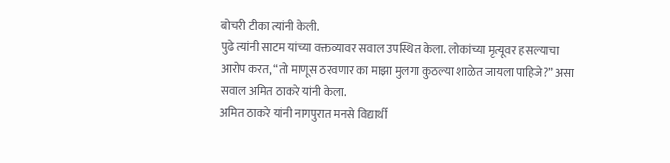बोचरी टीका त्यांनी केली.
पुढे त्यांनी साटम यांच्या वक्तव्यावर सवाल उपस्थित केला. लोकांच्या मृत्यूवर हसल्याचा आरोप करत, “तो माणूस ठरवणार का माझा मुलगा कुठल्या शाळेत जायला पाहिजे?” असा सवाल अमित ठाकरे यांनी केला.
अमित ठाकरे यांनी नागपुरात मनसे विद्यार्थी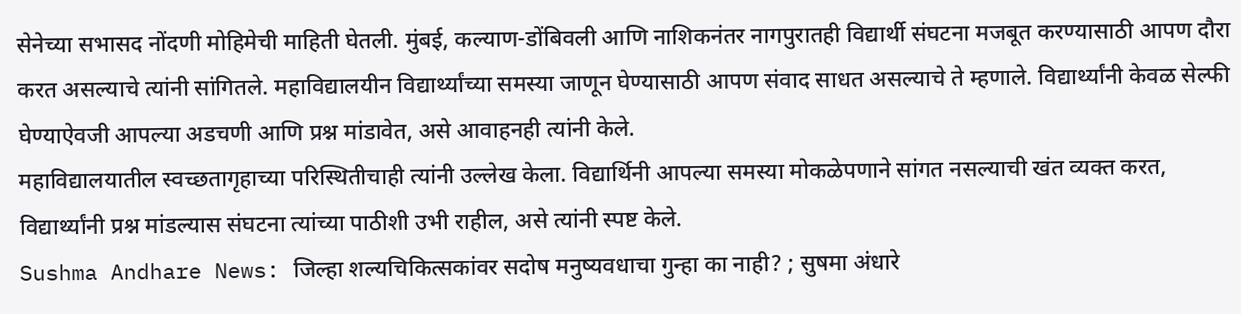सेनेच्या सभासद नोंदणी मोहिमेची माहिती घेतली. मुंबई, कल्याण-डोंबिवली आणि नाशिकनंतर नागपुरातही विद्यार्थी संघटना मजबूत करण्यासाठी आपण दौरा करत असल्याचे त्यांनी सांगितले. महाविद्यालयीन विद्यार्थ्यांच्या समस्या जाणून घेण्यासाठी आपण संवाद साधत असल्याचे ते म्हणाले. विद्यार्थ्यांनी केवळ सेल्फी घेण्याऐवजी आपल्या अडचणी आणि प्रश्न मांडावेत, असे आवाहनही त्यांनी केले.
महाविद्यालयातील स्वच्छतागृहाच्या परिस्थितीचाही त्यांनी उल्लेख केला. विद्यार्थिनी आपल्या समस्या मोकळेपणाने सांगत नसल्याची खंत व्यक्त करत, विद्यार्थ्यांनी प्रश्न मांडल्यास संघटना त्यांच्या पाठीशी उभी राहील, असे त्यांनी स्पष्ट केले.
Sushma Andhare News: जिल्हा शल्यचिकित्सकांवर सदोष मनुष्यवधाचा गुन्हा का नाही? ; सुषमा अंधारे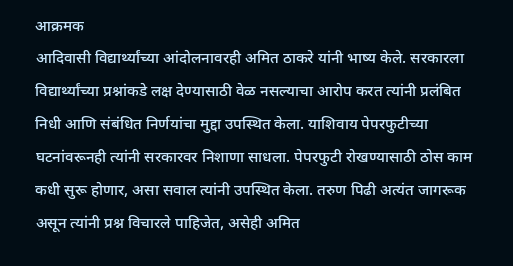आक्रमक
आदिवासी विद्यार्थ्यांच्या आंदोलनावरही अमित ठाकरे यांनी भाष्य केले. सरकारला विद्यार्थ्यांच्या प्रश्नांकडे लक्ष देण्यासाठी वेळ नसल्याचा आरोप करत त्यांनी प्रलंबित निधी आणि संबंधित निर्णयांचा मुद्दा उपस्थित केला. याशिवाय पेपरफुटीच्या घटनांवरूनही त्यांनी सरकारवर निशाणा साधला. पेपरफुटी रोखण्यासाठी ठोस काम कधी सुरू होणार, असा सवाल त्यांनी उपस्थित केला. तरुण पिढी अत्यंत जागरूक असून त्यांनी प्रश्न विचारले पाहिजेत, असेही अमित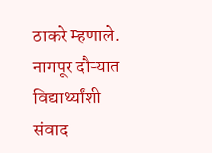ठाकरे म्हणाले.
नागपूर दौऱ्यात विद्यार्थ्यांशी संवाद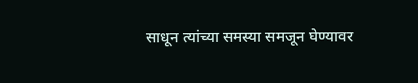साधून त्यांच्या समस्या समजून घेण्यावर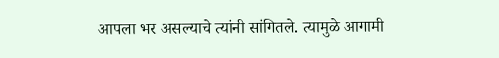आपला भर असल्याचे त्यांनी सांगितले. त्यामुळे आगामी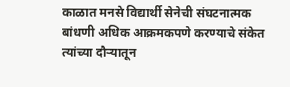काळात मनसे विद्यार्थी सेनेची संघटनात्मक बांधणी अधिक आक्रमकपणे करण्याचे संकेत त्यांच्या दौऱ्यातून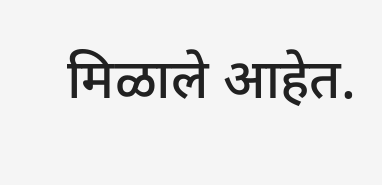मिळाले आहेत.